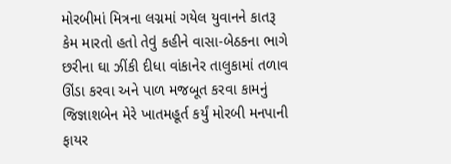મોરબીમાં મિત્રના લગ્નમાં ગયેલ યુવાનને કાતરૂ કેમ મારતો હતો તેવું કહીને વાસા-બેઠકના ભાગે છરીના ઘા ઝીંકી દીધા વાંકાનેર તાલુકામાં તળાવ ઊંડા કરવા અને પાળ મજબૂત કરવા કામનું જિજ્ઞાશબેન મેરે ખાતમહૂર્ત કર્યું મોરબી મનપાની ફાયર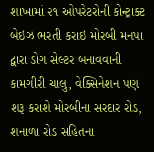શાખામાં ૨૧ ઓપરેટરોની કોન્ટ્રાક્ટ બેઇઝ ભરતી કરાઇ મોરબી મનપા દ્વારા ડોગ સેલ્ટર બનાવવાની કામગીરી ચાલુ, વેક્સિનેશન પણ શરૂ કરાશે મોરબીના સરદાર રોડ, શનાળા રોડ સહિતના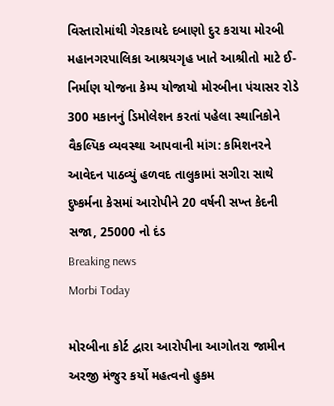વિસ્તારોમાંથી ગેરકાયદે દબાણો દુર કરાયા મોરબી મહાનગરપાલિકા આશ્રયગૃહ ખાતે આશ્રીતો માટે ઈ-નિર્માણ યોજના કેમ્પ યોજાયો મોરબીના પંચાસર રોડે 300 મકાનનું ડિમોલેશન કરતાં પહેલા સ્થાનિકોને વૈકલ્પિક વ્યવસ્થા આપવાની માંગ: કમિશનરને આવેદન પાઠવ્યું હળવદ તાલુકામાં સગીરા સાથે દુષ્કર્મના કેસમાં આરોપીને 20 વર્ષની સખ્ત કેદની સજા, 25000 નો દંડ
Breaking news
Morbi Today

મોરબીના કોર્ટ દ્વારા આરોપીના આગોતરા જામીન અરજી મંજુર કર્યો મહત્વનો હુકમ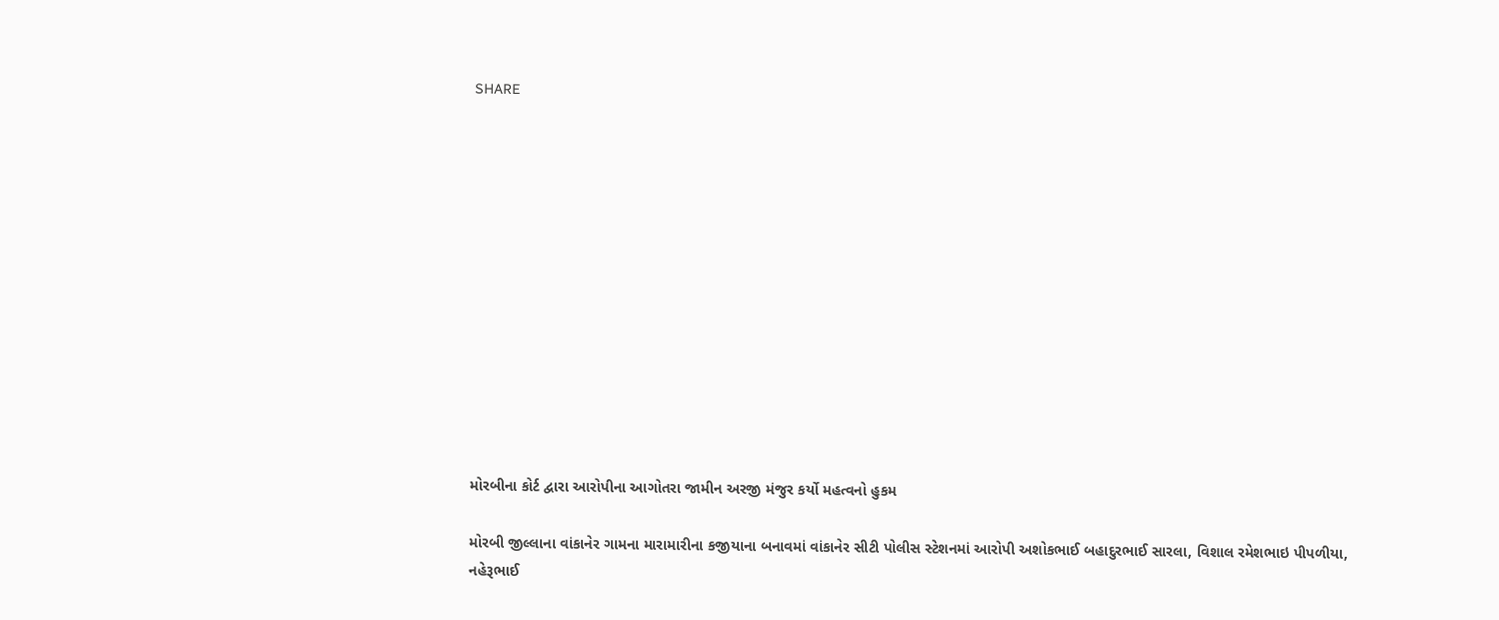SHARE













મોરબીના કોર્ટ દ્વારા આરોપીના આગોતરા જામીન અરજી મંજુર કર્યો મહત્વનો હુકમ

મોરબી જીલ્લાના વાંકાનેર ગામના મારામારીના કજીયાના બનાવમાં વાંકાનેર સીટી પોલીસ સ્ટેશનમાં આરોપી અશોકભાઈ બહાદુરભાઈ સારલા, વિશાલ રમેશભાઇ પીપળીયા, નહેરૂભાઈ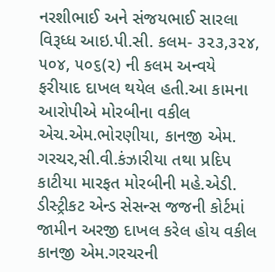નરશીભાઈ અને સંજયભાઈ સારલા વિરૂધ્ધ આઇ.પી.સી. કલમ- ૩૨૩,૩૨૪, ૫૦૪, ૫૦૬(૨) ની કલમ અન્વયે ફરીયાદ દાખલ થયેલ હતી.આ કામના આરોપીએ મોરબીના વકીલ એચ.એમ.ભોરણીયા, કાનજી એમ. ગરચર,સી.વી.કંઝારીયા તથા પ્રદિપ કાટીયા મારફત મોરબીની મહે.એડી. ડીસ્ટ્રીકટ એન્ડ સેસન્સ જજની કોર્ટમાં જામીન અરજી દાખલ કરેલ હોય વકીલ કાનજી એમ.ગરચરની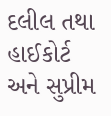દલીલ તથા હાઈકોર્ટ અને સુપ્રીમ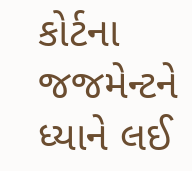કોર્ટના જજમેન્ટને ધ્યાને લઈ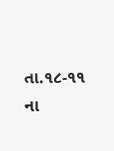તા.૧૮-૧૧ ના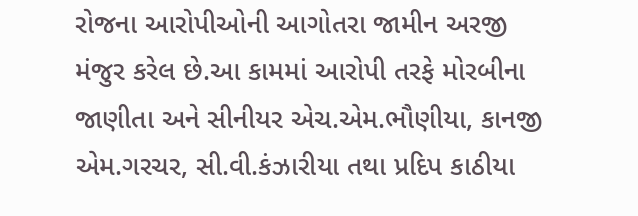રોજના આરોપીઓની આગોતરા જામીન અરજી મંજુર કરેલ છે.આ કામમાં આરોપી તરફે મોરબીના જાણીતા અને સીનીયર એચ.એમ.ભૌણીયા, કાનજી એમ.ગરચર, સી.વી.કંઝારીયા તથા પ્રદિપ કાઠીયા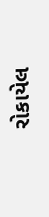રોકાયેલ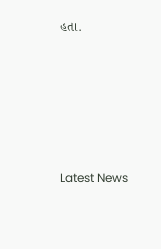હતા.






Latest News